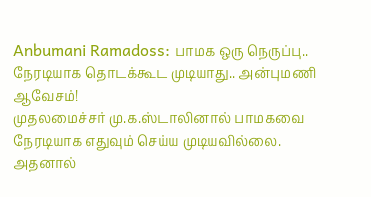Anbumani Ramadoss: பாமக ஒரு நெருப்பு.. நேரடியாக தொடக்கூட முடியாது.. அன்புமணி ஆவேசம்!
முதலமைச்சர் மு.க.ஸ்டாலினால் பாமகவை நேரடியாக எதுவும் செய்ய முடியவில்லை. அதனால்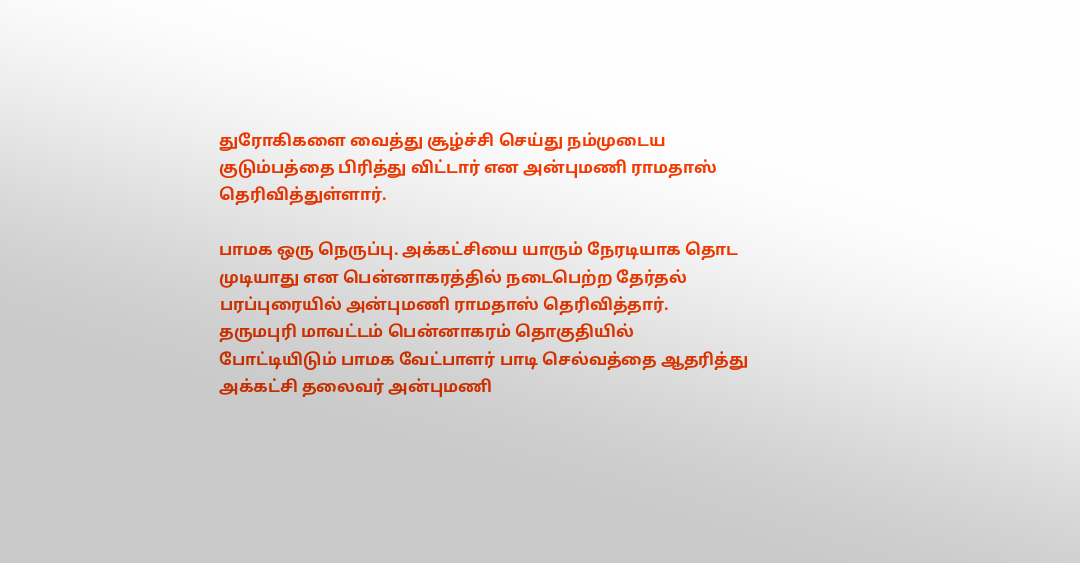துரோகிகளை வைத்து சூழ்ச்சி செய்து நம்முடைய குடும்பத்தை பிரித்து விட்டார் என அன்புமணி ராமதாஸ் தெரிவித்துள்ளார்.

பாமக ஒரு நெருப்பு. அக்கட்சியை யாரும் நேரடியாக தொட முடியாது என பென்னாகரத்தில் நடைபெற்ற தேர்தல் பரப்புரையில் அன்புமணி ராமதாஸ் தெரிவித்தார்.
தருமபுரி மாவட்டம் பென்னாகரம் தொகுதியில் போட்டியிடும் பாமக வேட்பாளர் பாடி செல்வத்தை ஆதரித்து அக்கட்சி தலைவர் அன்புமணி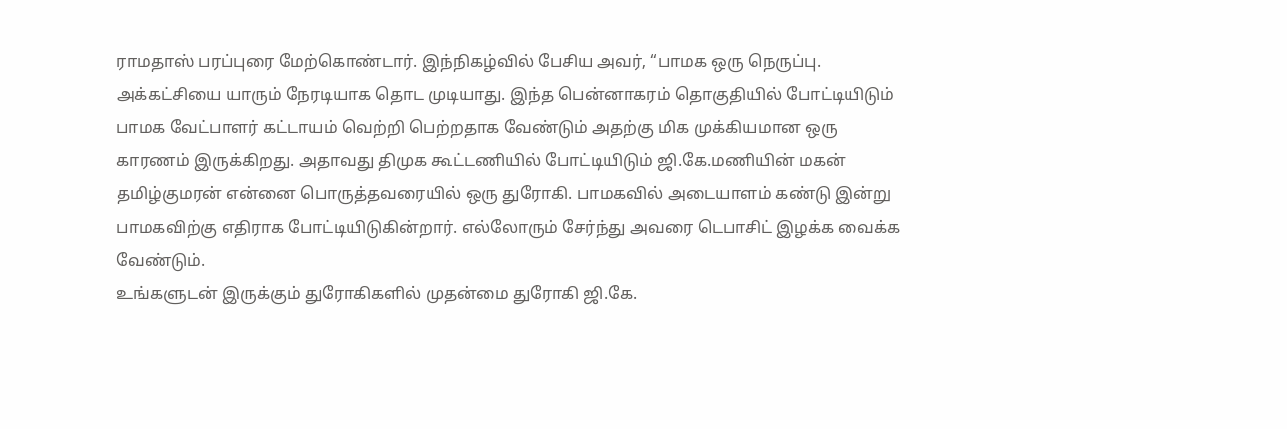ராமதாஸ் பரப்புரை மேற்கொண்டார். இந்நிகழ்வில் பேசிய அவர், “பாமக ஒரு நெருப்பு. அக்கட்சியை யாரும் நேரடியாக தொட முடியாது. இந்த பென்னாகரம் தொகுதியில் போட்டியிடும் பாமக வேட்பாளர் கட்டாயம் வெற்றி பெற்றதாக வேண்டும் அதற்கு மிக முக்கியமான ஒரு காரணம் இருக்கிறது. அதாவது திமுக கூட்டணியில் போட்டியிடும் ஜி.கே.மணியின் மகன் தமிழ்குமரன் என்னை பொருத்தவரையில் ஒரு துரோகி. பாமகவில் அடையாளம் கண்டு இன்று பாமகவிற்கு எதிராக போட்டியிடுகின்றார். எல்லோரும் சேர்ந்து அவரை டெபாசிட் இழக்க வைக்க வேண்டும்.
உங்களுடன் இருக்கும் துரோகிகளில் முதன்மை துரோகி ஜி.கே.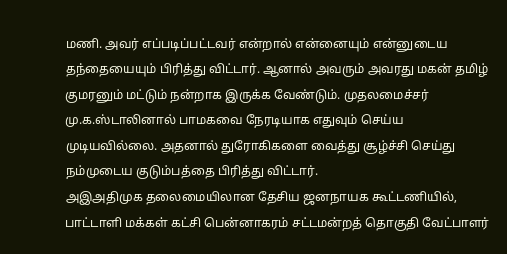மணி. அவர் எப்படிப்பட்டவர் என்றால் என்னையும் என்னுடைய தந்தையையும் பிரித்து விட்டார். ஆனால் அவரும் அவரது மகன் தமிழ் குமரனும் மட்டும் நன்றாக இருக்க வேண்டும். முதலமைச்சர் மு.க.ஸ்டாலினால் பாமகவை நேரடியாக எதுவும் செய்ய முடியவில்லை. அதனால் துரோகிகளை வைத்து சூழ்ச்சி செய்து நம்முடைய குடும்பத்தை பிரித்து விட்டார்.
அஇஅதிமுக தலைமையிலான தேசிய ஜனநாயக கூட்டணியில், பாட்டாளி மக்கள் கட்சி பென்னாகரம் சட்டமன்றத் தொகுதி வேட்பாளர்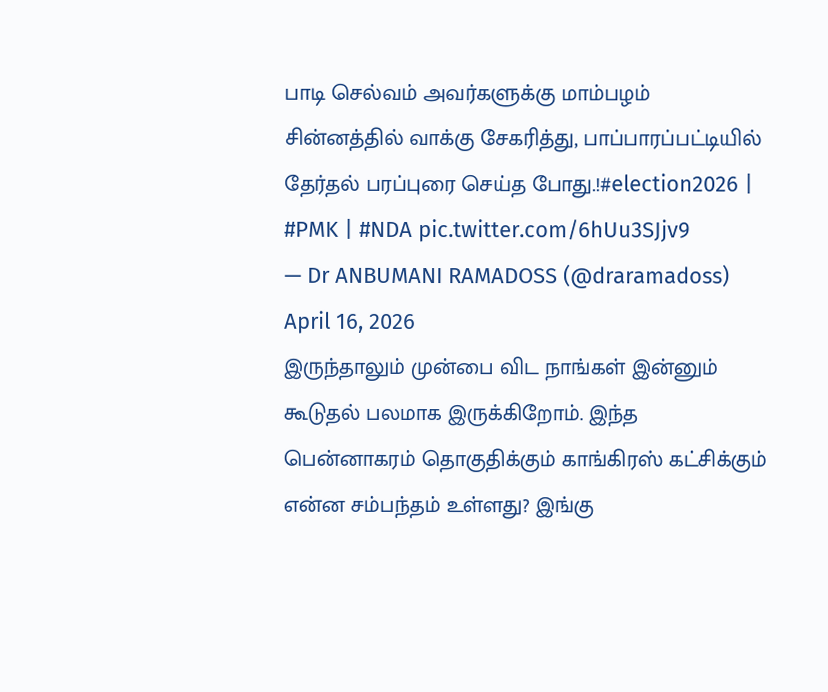பாடி செல்வம் அவர்களுக்கு மாம்பழம் சின்னத்தில் வாக்கு சேகரித்து, பாப்பாரப்பட்டியில் தேர்தல் பரப்புரை செய்த போது.!#election2026 | #PMK | #NDA pic.twitter.com/6hUu3SJjv9
— Dr ANBUMANI RAMADOSS (@draramadoss) April 16, 2026
இருந்தாலும் முன்பை விட நாங்கள் இன்னும் கூடுதல் பலமாக இருக்கிறோம். இந்த பென்னாகரம் தொகுதிக்கும் காங்கிரஸ் கட்சிக்கும் என்ன சம்பந்தம் உள்ளது? இங்கு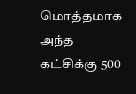மொத்தமாக அந்த கட்சிக்கு 500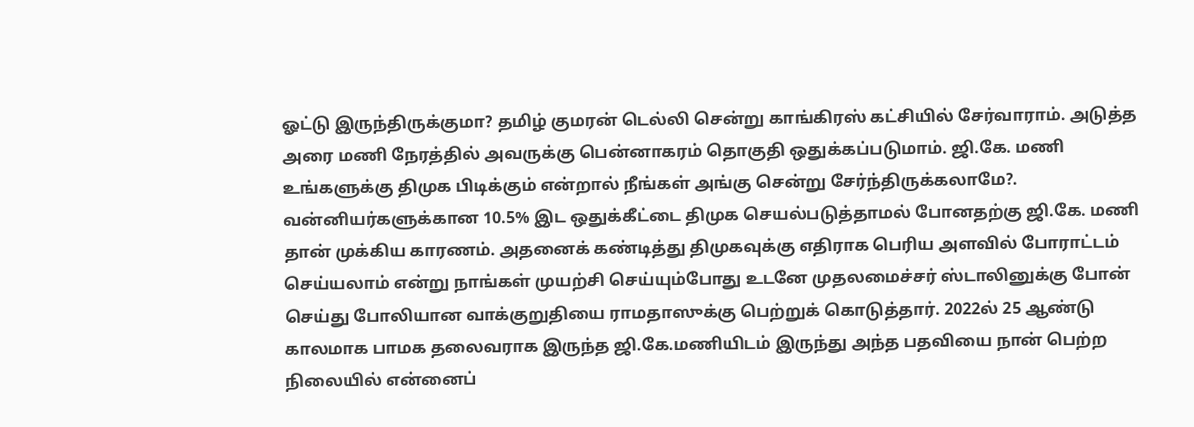ஓட்டு இருந்திருக்குமா? தமிழ் குமரன் டெல்லி சென்று காங்கிரஸ் கட்சியில் சேர்வாராம். அடுத்த அரை மணி நேரத்தில் அவருக்கு பென்னாகரம் தொகுதி ஒதுக்கப்படுமாம். ஜி.கே. மணி உங்களுக்கு திமுக பிடிக்கும் என்றால் நீங்கள் அங்கு சென்று சேர்ந்திருக்கலாமே?.
வன்னியர்களுக்கான 10.5% இட ஒதுக்கீட்டை திமுக செயல்படுத்தாமல் போனதற்கு ஜி.கே. மணி தான் முக்கிய காரணம். அதனைக் கண்டித்து திமுகவுக்கு எதிராக பெரிய அளவில் போராட்டம் செய்யலாம் என்று நாங்கள் முயற்சி செய்யும்போது உடனே முதலமைச்சர் ஸ்டாலினுக்கு போன் செய்து போலியான வாக்குறுதியை ராமதாஸுக்கு பெற்றுக் கொடுத்தார். 2022ல் 25 ஆண்டு காலமாக பாமக தலைவராக இருந்த ஜி.கே.மணியிடம் இருந்து அந்த பதவியை நான் பெற்ற நிலையில் என்னைப்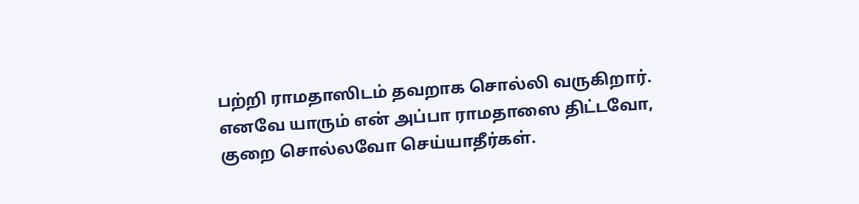பற்றி ராமதாஸிடம் தவறாக சொல்லி வருகிறார். எனவே யாரும் என் அப்பா ராமதாஸை திட்டவோ, குறை சொல்லவோ செய்யாதீர்கள்.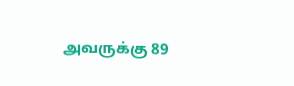அவருக்கு 89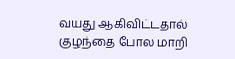வயது ஆகிவிட்டதால் குழந்தை போல மாறி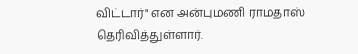விட்டார்" என அன்புமணி ராமதாஸ் தெரிவித்துள்ளார்.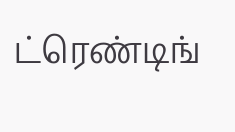ட்ரெண்டிங்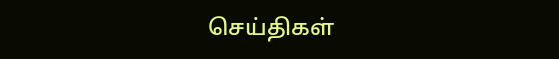செய்திகள்